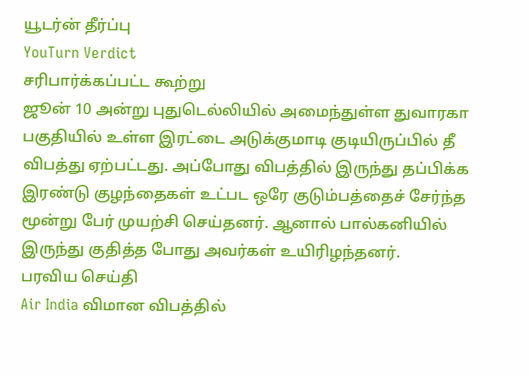யூடர்ன் தீர்ப்பு
YouTurn Verdict
சரிபார்க்கப்பட்ட கூற்று
ஜூன் 10 அன்று புதுடெல்லியில் அமைந்துள்ள துவாரகா பகுதியில் உள்ள இரட்டை அடுக்குமாடி குடியிருப்பில் தீ விபத்து ஏற்பட்டது. அப்போது விபத்தில் இருந்து தப்பிக்க இரண்டு குழந்தைகள் உட்பட ஒரே குடும்பத்தைச் சேர்ந்த மூன்று பேர் முயற்சி செய்தனர். ஆனால் பால்கனியில் இருந்து குதித்த போது அவர்கள் உயிரிழந்தனர்.
பரவிய செய்தி
Air India விமான விபத்தில்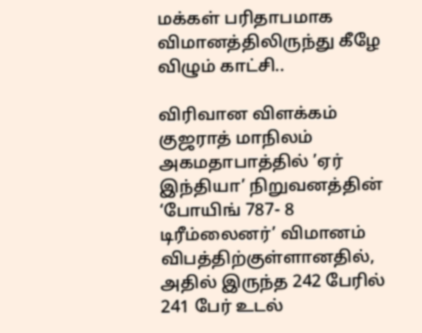மக்கள் பரிதாபமாக விமானத்திலிருந்து கீழே விழும் காட்சி..

விரிவான விளக்கம்
குஜராத் மாநிலம் அகமதாபாத்தில் ’ஏர் இந்தியா’ நிறுவனத்தின் ‘போயிங் 787- 8 டிரீம்லைனர்’ விமானம் விபத்திற்குள்ளானதில், அதில் இருந்த 242 பேரில் 241 பேர் உடல்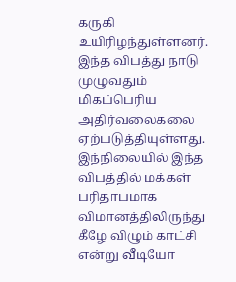கருகி உயிரிழந்துள்ளனர். இந்த விபத்து நாடு முழுவதும் மிகப்பெரிய அதிர்வலைகலை ஏற்படுத்தியுள்ளது.
இந்நிலையில் இந்த விபத்தில் மக்கள் பரிதாபமாக விமானத்திலிருந்து கீழே விழும் காட்சி என்று வீடியோ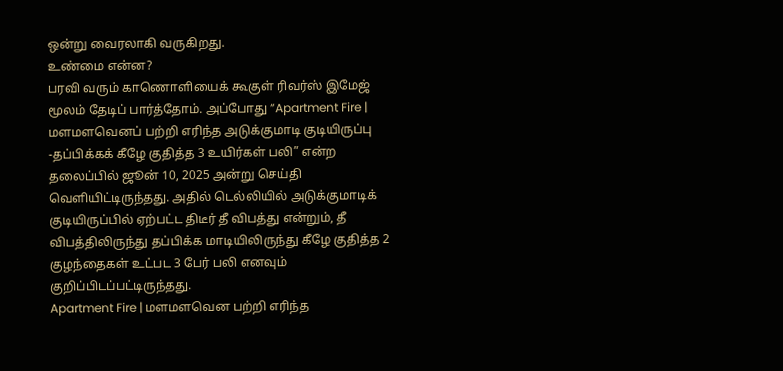ஒன்று வைரலாகி வருகிறது.
உண்மை என்ன?
பரவி வரும் காணொளியைக் கூகுள் ரிவர்ஸ் இமேஜ் மூலம் தேடிப் பார்த்தோம். அப்போது ”Apartment Fire | மளமளவெனப் பற்றி எரிந்த அடுக்குமாடி குடியிருப்பு -தப்பிக்கக் கீழே குதித்த 3 உயிர்கள் பலி” என்ற தலைப்பில் ஜூன் 10, 2025 அன்று செய்தி வெளியிட்டிருந்தது. அதில் டெல்லியில் அடுக்குமாடிக் குடியிருப்பில் ஏற்பட்ட திடீர் தீ விபத்து என்றும், தீ விபத்திலிருந்து தப்பிக்க மாடியிலிருந்து கீழே குதித்த 2 குழந்தைகள் உட்பட 3 பேர் பலி எனவும் குறிப்பிடப்பட்டிருந்தது.
Apartment Fire | மளமளவென பற்றி எரிந்த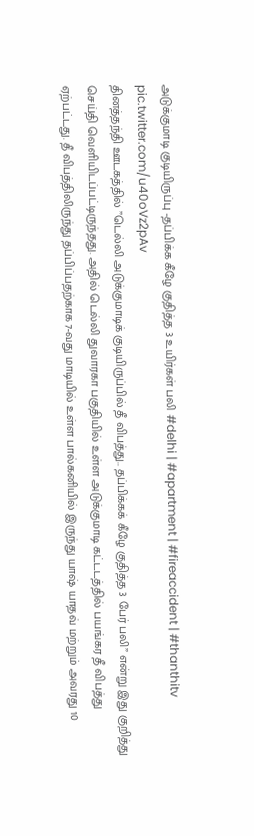அடுக்குமாடி குடியிருப்பு -தப்பிக்க கீழே குதித்த 3 உயிர்கள் பலி #delhi | #apartment | #fireaccident | #thanthitv pic.twitter.com/u40oVz2pAv
தினத்தந்தி ஊடகத்தில் ”டெல்லி அடுக்குமாடிக் குடியிருப்பில் தீ விபத்து.. தப்பிக்கக் கீழே குதித்த 3 பேர் பலி” என்று இது குறித்து செய்தி வெளியிடப்பட்டிருந்தது. அதில் டெல்லி துவாரகா பகுதியில் உள்ள அடுக்குமாடி கட்டடத்தில் பயங்கர தீ விபத்து ஏற்பட்டது. தீ விபத்திலிருந்து தப்பிப்பதற்காக 7-வது மாடியில் உள்ள பால்கனியில் இருந்து யாஷ் யாதவ் மற்றும் அவரது 10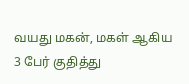வயது மகன், மகள் ஆகிய 3 பேர் குதித்து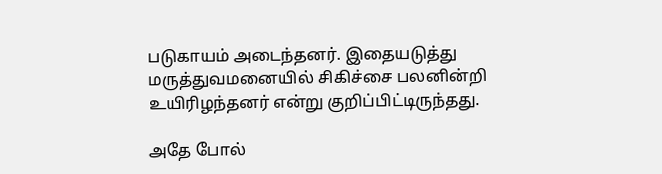படுகாயம் அடைந்தனர். இதையடுத்து மருத்துவமனையில் சிகிச்சை பலனின்றி உயிரிழந்தனர் என்று குறிப்பிட்டிருந்தது.

அதே போல்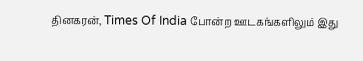தினகரன், Times Of India போன்ற ஊடகங்களிலும் இது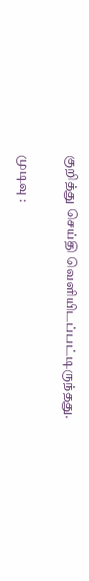குறித்து செய்தி வெளியிடப்பட்டிருந்தது.

முடிவு :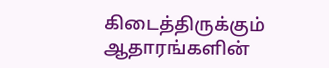கிடைத்திருக்கும் ஆதாரங்களின்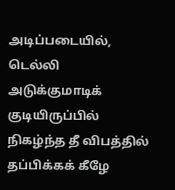அடிப்படையில், டெல்லி அடுக்குமாடிக் குடியிருப்பில் நிகழ்ந்த தீ விபத்தில் தப்பிக்கக் கீழே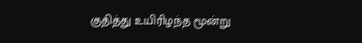குதித்து உயிரிழந்த மூன்று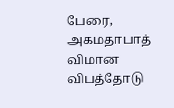பேரை, அகமதாபாத் விமான விபத்தோடு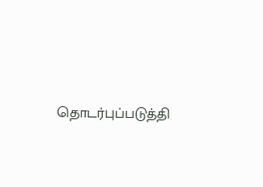தொடர்புப்படுத்தி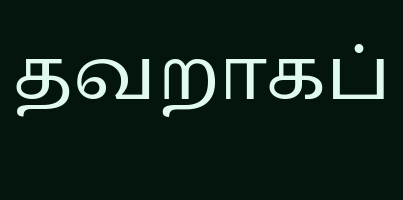தவறாகப்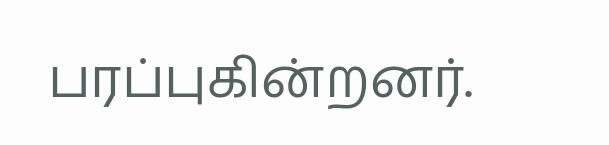பரப்புகின்றனர்.